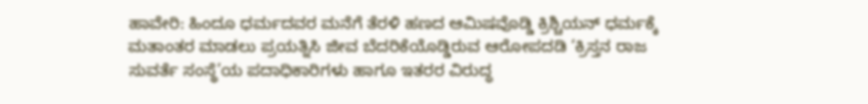ಹಾವೇರಿ: ಹಿಂದೂ ಧರ್ಮದವರ ಮನೆಗೆ ತೆರಳಿ ಹಣದ ಆಮಿಷವೊಡ್ಡಿ ಕ್ರಿಶ್ಚಿಯನ್ ಧರ್ಮಕ್ಕೆ ಮತಾಂತರ ಮಾಡಲು ಪ್ರಯತ್ನಿಸಿ ಜೀವ ಬೆದರಿಕೆಯೊಡ್ಡಿರುವ ಆರೋಪದಡಿ ‘ಕ್ರಿಸ್ತನ ರಾಜ ಸುವರ್ತೆ ಸಂಸ್ಥೆ’ಯ ಪದಾಧಿಕಾರಿಗಳು ಹಾಗೂ ಇತರರ ವಿರುದ್ಧ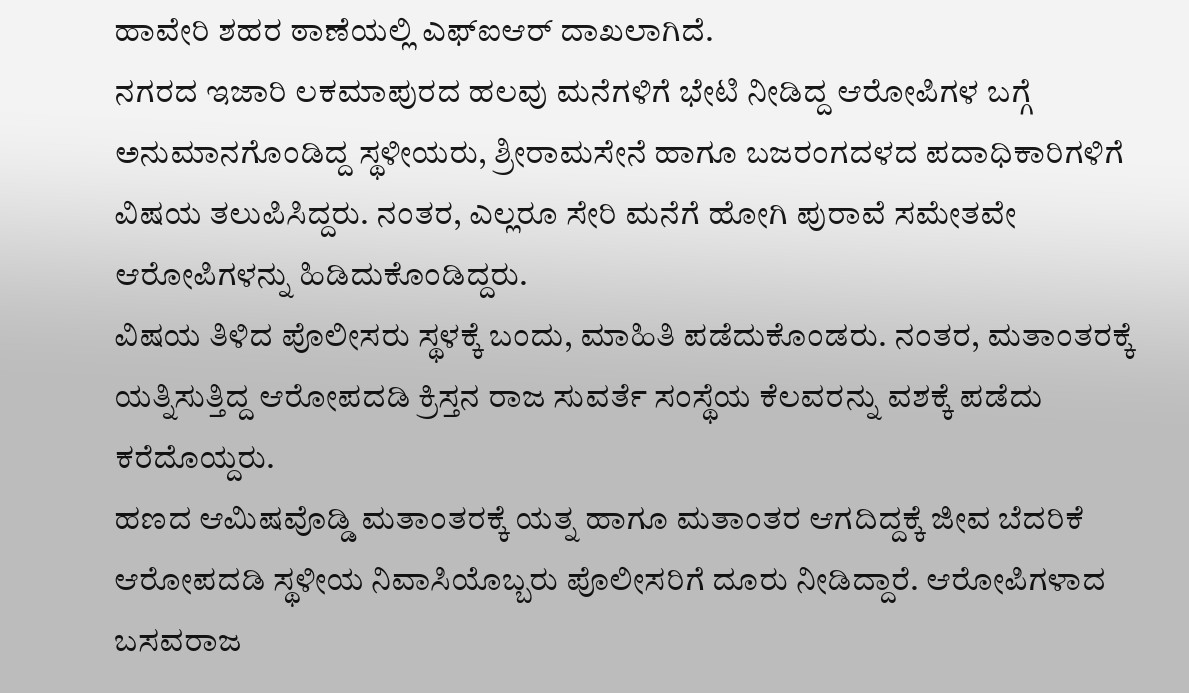ಹಾವೇರಿ ಶಹರ ಠಾಣೆಯಲ್ಲಿ ಎಫ್ಐಆರ್ ದಾಖಲಾಗಿದೆ.
ನಗರದ ಇಜಾರಿ ಲಕಮಾಪುರದ ಹಲವು ಮನೆಗಳಿಗೆ ಭೇಟಿ ನೀಡಿದ್ದ ಆರೋಪಿಗಳ ಬಗ್ಗೆ ಅನುಮಾನಗೊಂಡಿದ್ದ ಸ್ಥಳೀಯರು, ಶ್ರೀರಾಮಸೇನೆ ಹಾಗೂ ಬಜರಂಗದಳದ ಪದಾಧಿಕಾರಿಗಳಿಗೆ ವಿಷಯ ತಲುಪಿಸಿದ್ದರು. ನಂತರ, ಎಲ್ಲರೂ ಸೇರಿ ಮನೆಗೆ ಹೋಗಿ ಪುರಾವೆ ಸಮೇತವೇ ಆರೋಪಿಗಳನ್ನು ಹಿಡಿದುಕೊಂಡಿದ್ದರು.
ವಿಷಯ ತಿಳಿದ ಪೊಲೀಸರು ಸ್ಥಳಕ್ಕೆ ಬಂದು, ಮಾಹಿತಿ ಪಡೆದುಕೊಂಡರು. ನಂತರ, ಮತಾಂತರಕ್ಕೆ ಯತ್ನಿಸುತ್ತಿದ್ದ ಆರೋಪದಡಿ ಕ್ರಿಸ್ತನ ರಾಜ ಸುವರ್ತೆ ಸಂಸ್ಥೆಯ ಕೆಲವರನ್ನು ವಶಕ್ಕೆ ಪಡೆದು ಕರೆದೊಯ್ದರು.
ಹಣದ ಆಮಿಷವೊಡ್ಡಿ ಮತಾಂತರಕ್ಕೆ ಯತ್ನ ಹಾಗೂ ಮತಾಂತರ ಆಗದಿದ್ದಕ್ಕೆ ಜೀವ ಬೆದರಿಕೆ ಆರೋಪದಡಿ ಸ್ಥಳೀಯ ನಿವಾಸಿಯೊಬ್ಬರು ಪೊಲೀಸರಿಗೆ ದೂರು ನೀಡಿದ್ದಾರೆ. ಆರೋಪಿಗಳಾದ ಬಸವರಾಜ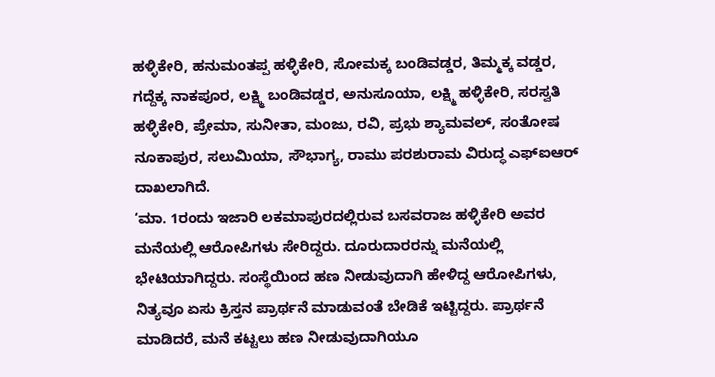ಹಳ್ಳಿಕೇರಿ, ಹನುಮಂತಪ್ಪ ಹಳ್ಳಿಕೇರಿ, ಸೋಮಕ್ಕ ಬಂಡಿವಡ್ಡರ, ತಿಮ್ಮಕ್ಕ ವಡ್ಡರ, ಗದ್ದೆಕ್ಕ ನಾಕಪೂರ, ಲಕ್ಷ್ಮಿ ಬಂಡಿವಡ್ಡರ, ಅನುಸೂಯಾ, ಲಕ್ಷ್ಮಿ ಹಳ್ಳಿಕೇರಿ, ಸರಸ್ವತಿ ಹಳ್ಳಿಕೇರಿ, ಪ್ರೇಮಾ, ಸುನೀತಾ, ಮಂಜು, ರವಿ, ಪ್ರಭು ಶ್ಯಾಮವಲ್, ಸಂತೋಷ ನೂಕಾಪುರ, ಸಲುಮಿಯಾ, ಸೌಭಾಗ್ಯ, ರಾಮು ಪರಶುರಾಮ ವಿರುದ್ಧ ಎಫ್ಐಆರ್ ದಾಖಲಾಗಿದೆ.
‘ಮಾ. 1ರಂದು ಇಜಾರಿ ಲಕಮಾಪುರದಲ್ಲಿರುವ ಬಸವರಾಜ ಹಳ್ಳಿಕೇರಿ ಅವರ ಮನೆಯಲ್ಲಿ ಆರೋಪಿಗಳು ಸೇರಿದ್ದರು. ದೂರುದಾರರನ್ನು ಮನೆಯಲ್ಲಿ ಭೇಟಿಯಾಗಿದ್ದರು. ಸಂಸ್ಥೆಯಿಂದ ಹಣ ನೀಡುವುದಾಗಿ ಹೇಳಿದ್ದ ಆರೋಪಿಗಳು, ನಿತ್ಯವೂ ಏಸು ಕ್ರಿಸ್ತನ ಪ್ರಾರ್ಥನೆ ಮಾಡುವಂತೆ ಬೇಡಿಕೆ ಇಟ್ಟಿದ್ದರು. ಪ್ರಾರ್ಥನೆ ಮಾಡಿದರೆ, ಮನೆ ಕಟ್ಟಲು ಹಣ ನೀಡುವುದಾಗಿಯೂ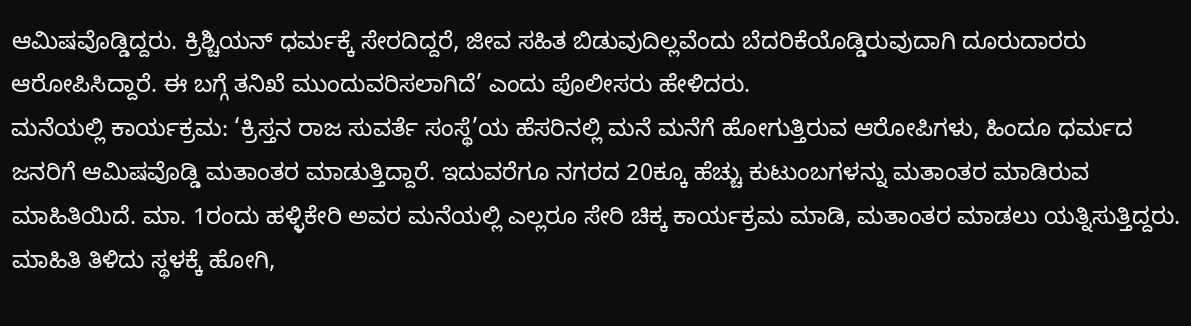ಆಮಿಷವೊಡ್ಡಿದ್ದರು. ಕ್ರಿಶ್ಚಿಯನ್ ಧರ್ಮಕ್ಕೆ ಸೇರದಿದ್ದರೆ, ಜೀವ ಸಹಿತ ಬಿಡುವುದಿಲ್ಲವೆಂದು ಬೆದರಿಕೆಯೊಡ್ಡಿರುವುದಾಗಿ ದೂರುದಾರರು ಆರೋಪಿಸಿದ್ದಾರೆ. ಈ ಬಗ್ಗೆ ತನಿಖೆ ಮುಂದುವರಿಸಲಾಗಿದೆ’ ಎಂದು ಪೊಲೀಸರು ಹೇಳಿದರು.
ಮನೆಯಲ್ಲಿ ಕಾರ್ಯಕ್ರಮ: ‘ಕ್ರಿಸ್ತನ ರಾಜ ಸುವರ್ತೆ ಸಂಸ್ಥೆ’ಯ ಹೆಸರಿನಲ್ಲಿ ಮನೆ ಮನೆಗೆ ಹೋಗುತ್ತಿರುವ ಆರೋಪಿಗಳು, ಹಿಂದೂ ಧರ್ಮದ ಜನರಿಗೆ ಆಮಿಷವೊಡ್ಡಿ ಮತಾಂತರ ಮಾಡುತ್ತಿದ್ದಾರೆ. ಇದುವರೆಗೂ ನಗರದ 20ಕ್ಕೂ ಹೆಚ್ಚು ಕುಟುಂಬಗಳನ್ನು ಮತಾಂತರ ಮಾಡಿರುವ ಮಾಹಿತಿಯಿದೆ. ಮಾ. 1ರಂದು ಹಳ್ಳಿಕೇರಿ ಅವರ ಮನೆಯಲ್ಲಿ ಎಲ್ಲರೂ ಸೇರಿ ಚಿಕ್ಕ ಕಾರ್ಯಕ್ರಮ ಮಾಡಿ, ಮತಾಂತರ ಮಾಡಲು ಯತ್ನಿಸುತ್ತಿದ್ದರು. ಮಾಹಿತಿ ತಿಳಿದು ಸ್ಥಳಕ್ಕೆ ಹೋಗಿ,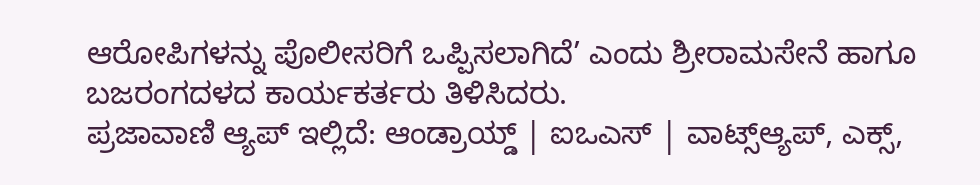ಆರೋಪಿಗಳನ್ನು ಪೊಲೀಸರಿಗೆ ಒಪ್ಪಿಸಲಾಗಿದೆ’ ಎಂದು ಶ್ರೀರಾಮಸೇನೆ ಹಾಗೂ ಬಜರಂಗದಳದ ಕಾರ್ಯಕರ್ತರು ತಿಳಿಸಿದರು.
ಪ್ರಜಾವಾಣಿ ಆ್ಯಪ್ ಇಲ್ಲಿದೆ: ಆಂಡ್ರಾಯ್ಡ್ | ಐಒಎಸ್ | ವಾಟ್ಸ್ಆ್ಯಪ್, ಎಕ್ಸ್,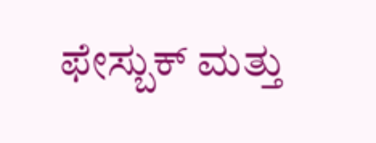ಫೇಸ್ಬುಕ್ ಮತ್ತು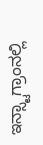ಇನ್ಸ್ಟಾಗ್ರಾಂನಲ್ಲಿ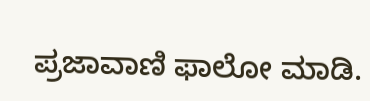ಪ್ರಜಾವಾಣಿ ಫಾಲೋ ಮಾಡಿ.